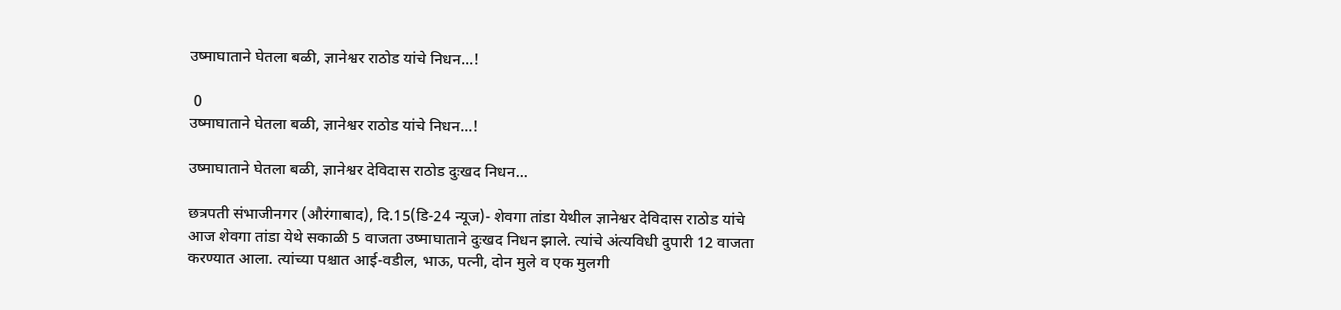उष्माघाताने घेतला बळी, ज्ञानेश्वर राठोड यांचे निधन...!

 0
उष्माघाताने घेतला बळी, ज्ञानेश्वर राठोड यांचे निधन...!

उष्माघाताने घेतला बळी, ज्ञानेश्वर देविदास राठोड दुःखद निधन...

छत्रपती संभाजीनगर (औरंगाबाद), दि.15(डि-24 न्यूज)- शेवगा तांडा येथील ज्ञानेश्वर देविदास राठोड यांचे आज शेवगा तांडा येथे सकाळी 5 वाजता उष्माघाताने दुःखद निधन झाले. त्यांचे अंत्यविधी दुपारी 12 वाजता करण्यात आला. त्यांच्या पश्चात आई-वडील, भाऊ, पत्नी, दोन मुले व एक मुलगी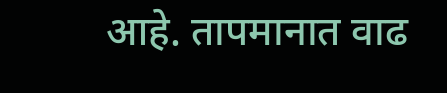आहे. तापमानात वाढ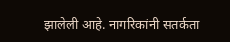झालेली आहे. नागरिकांनी सतर्कता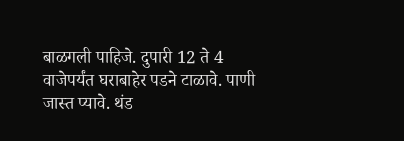बाळगली पाहिजे. दुपारी 12 ते 4 वाजेपर्यंत घराबाहेर पडने टाळावे. पाणी जास्त प्यावे. थंड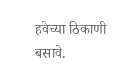हवेच्या ठिकाणी बसावे.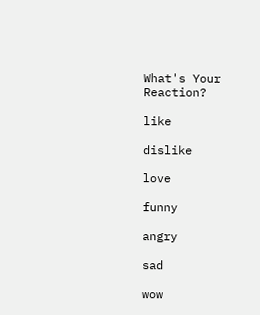What's Your Reaction?

like

dislike

love

funny

angry

sad

wow